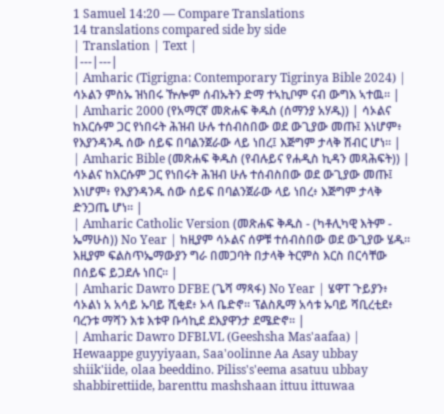1 Samuel 14:20 — Compare Translations
14 translations compared side by side
| Translation | Text |
|---|---|
| Amharic (Tigrigna: Contemporary Tigrinya Bible 2024) | ሳኦልን ምስኡ ዝነበሩ ዅሎም ሰብኡትን ድማ ተኣኪቦም ናብ ውግእ ኣተዉ። |
| Amharic 2000 (የአማርኛ መጽሐፍ ቅዱስ (ሰማንያ አሃዱ)) | ሳኦልና ከእርሱም ጋር የነበሩት ሕዝብ ሁሉ ተሰብስበው ወደ ውጊያው መጡ፤ እነሆም፥ የእያንዳንዱ ሰው ሰይፍ በባልንጀራው ላይ ነበረ፤ እጅግም ታላቅ ሽብር ሆነ። |
| Amharic Bible (መጽሐፍ ቅዱስ (የብሉይና የሐዲስ ኪዳን መጻሕፍት)) | ሳኦልና ከእርሱም ጋር የነበሩት ሕዝብ ሁሉ ተሰብስበው ወደ ውጊያው መጡ፤ እነሆም፥ የእያንዳንዱ ሰው ሰይፍ በባልንጀራው ላይ ነበረ፥ እጅግም ታላቅ ድንጋጤ ሆነ። |
| Amharic Catholic Version (መጽሐፍ ቅዱስ - (ካቶሊካዊ እትም - ኤማሁስ)) No Year | ከዚያም ሳኦልና ሰዎቹ ተሰብስበው ወደ ውጊያው ሄዱ። እዚያም ፍልስጥኤማውያን ግራ በመጋባት በታላቅ ትርምስ እርስ በርሳቸው በሰይፍ ይጋደሉ ነበር። |
| Amharic Dawro DFBE (ጌሻ ማጻፋ) No Year | ሄዋፐ ጉይያን፥ ሳኦልነ አ አሳይ ኡባይ ሺቂደ፥ ኦላ ቤድኖ። ፕልስጼማ አሳቱ ኡባይ ሻቢረቲደ፥ ባረንቱ ማሻን እቱ እቱዋ ቡሳኪደ ደእያዋንታ ደሜድኖ። |
| Amharic Dawro DFBLVL (Geeshsha Mas'aafaa) | Hewaappe guyyiyaan, Saa'oolinne Aa Asay ubbay shiik'iide, olaa beeddino. Piliss's'eema asatuu ubbay shabbirettiide, barenttu mashshaan ittuu ittuwaa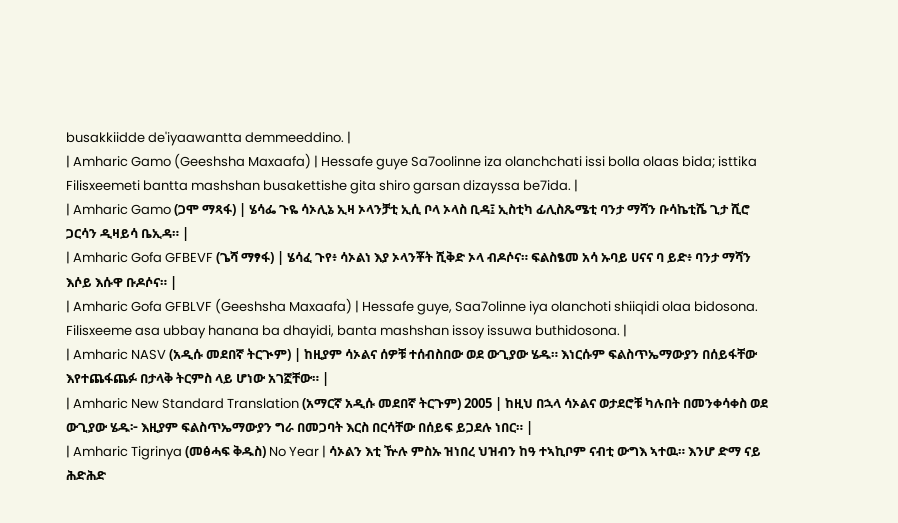busakkiidde de'iyaawantta demmeeddino. |
| Amharic Gamo (Geeshsha Maxaafa) | Hessafe guye Sa7oolinne iza olanchchati issi bolla olaas bida; isttika Filisxeemeti bantta mashshan busakettishe gita shiro garsan dizayssa be7ida. |
| Amharic Gamo (ጋሞ ማጻፋ) | ሄሳፌ ጉዬ ሳኦሊኔ ኢዛ ኦላንቻቲ ኢሲ ቦላ ኦላስ ቢዳ፤ ኢስቲካ ፊሊስጼሜቲ ባንታ ማሻን ቡሳኬቲሼ ጊታ ሺሮ ጋርሳን ዲዛይሳ ቤኢዳ። |
| Amharic Gofa GFBEVF (ጌሻ ማፃፋ) | ሄሳፈ ጉየ፥ ሳኦልነ እያ ኦላንቾት ሺቅድ ኦላ ብዶሶና። ፍልስፄመ አሳ ኡባይ ሀናና ባ ይድ፥ ባንታ ማሻን እሶይ እሱዋ ቡዶሶና። |
| Amharic Gofa GFBLVF (Geeshsha Maxaafa) | Hessafe guye, Saa7olinne iya olanchoti shiiqidi olaa bidosona. Filisxeeme asa ubbay hanana ba dhayidi, banta mashshan issoy issuwa buthidosona. |
| Amharic NASV (አዲሱ መደበኛ ትርጒም) | ከዚያም ሳኦልና ሰዎቹ ተሰብስበው ወደ ውጊያው ሄዱ። እነርሱም ፍልስጥኤማውያን በሰይፋቸው እየተጨፋጨፉ በታላቅ ትርምስ ላይ ሆነው አገኟቸው። |
| Amharic New Standard Translation (አማርኛ አዲሱ መደበኛ ትርጉም) 2005 | ከዚህ በኋላ ሳኦልና ወታደሮቹ ካሉበት በመንቀሳቀስ ወደ ውጊያው ሄዱ፦ እዚያም ፍልስጥኤማውያን ግራ በመጋባት እርስ በርሳቸው በሰይፍ ይጋደሉ ነበር። |
| Amharic Tigrinya (መፅሓፍ ቅዱስ) No Year | ሳኦልን እቲ ዅሉ ምስኡ ዝነበረ ህዝብን ከዓ ተኣኪቦም ናብቲ ውግእ ኣተዉ። እንሆ ድማ ናይ ሕድሕድ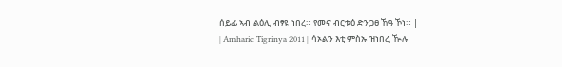ሰይፊ ኣብ ልዕሊ ብፃዩ ነበረ። የመና ብርቱዕ ድንጋፀ ኸዓ ኾነ። |
| Amharic Tigrinya 2011 | ሳኦልን እቲ ምስኡ ዝነበረ ዂሉ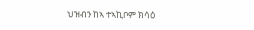ህዝብን ከኣ ተኣኪቦም ክሳዕ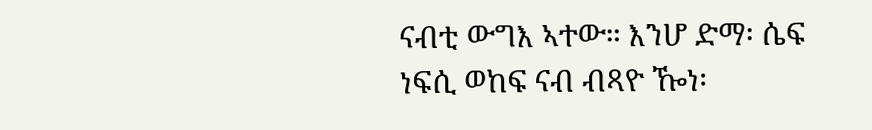ናብቲ ውግእ ኣተው። እንሆ ድማ፡ ሴፍ ነፍሲ ወከፍ ናብ ብጻዮ ዀነ፡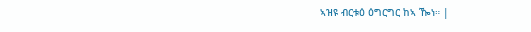ኣዝዩ ብርቱዕ ዕግርግር ከኣ ዀነ። |